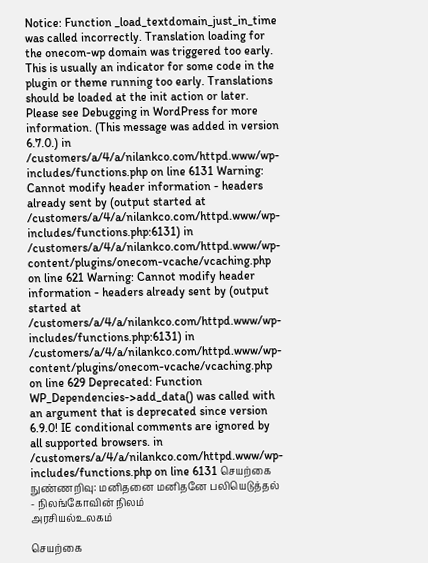Notice: Function _load_textdomain_just_in_time was called incorrectly. Translation loading for the onecom-wp domain was triggered too early. This is usually an indicator for some code in the plugin or theme running too early. Translations should be loaded at the init action or later. Please see Debugging in WordPress for more information. (This message was added in version 6.7.0.) in /customers/a/4/a/nilankco.com/httpd.www/wp-includes/functions.php on line 6131 Warning: Cannot modify header information - headers already sent by (output started at /customers/a/4/a/nilankco.com/httpd.www/wp-includes/functions.php:6131) in /customers/a/4/a/nilankco.com/httpd.www/wp-content/plugins/onecom-vcache/vcaching.php on line 621 Warning: Cannot modify header information - headers already sent by (output started at /customers/a/4/a/nilankco.com/httpd.www/wp-includes/functions.php:6131) in /customers/a/4/a/nilankco.com/httpd.www/wp-content/plugins/onecom-vcache/vcaching.php on line 629 Deprecated: Function WP_Dependencies->add_data() was called with an argument that is deprecated since version 6.9.0! IE conditional comments are ignored by all supported browsers. in /customers/a/4/a/nilankco.com/httpd.www/wp-includes/functions.php on line 6131 செயற்கை நுண்ணறிவு: மனிதனை மனிதனே பலியெடுத்தல் - நிலங்கோவின் நிலம்
அரசியல்உலகம்

செயற்கை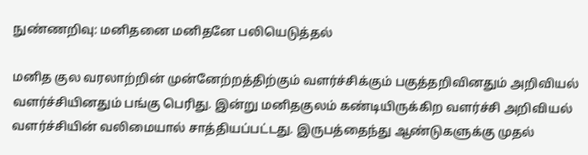நுண்ணறிவு: மனிதனை மனிதனே பலியெடுத்தல்

மனித குல வரலாற்றின் முன்னேற்றத்திற்கும் வளர்ச்சிக்கும் பகுத்தறிவினதும் அறிவியல் வளர்ச்சியினதும் பங்கு பெரிது. இன்று மனிதகுலம் கண்டியிருக்கிற வளர்ச்சி அறிவியல் வளர்ச்சியின் வலிமையால் சாத்தியப்பட்டது. இருபத்தைந்து ஆண்டுகளுக்கு முதல்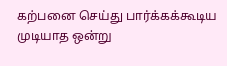கற்பனை செய்து பார்க்கக்கூடிய முடியாத ஒன்று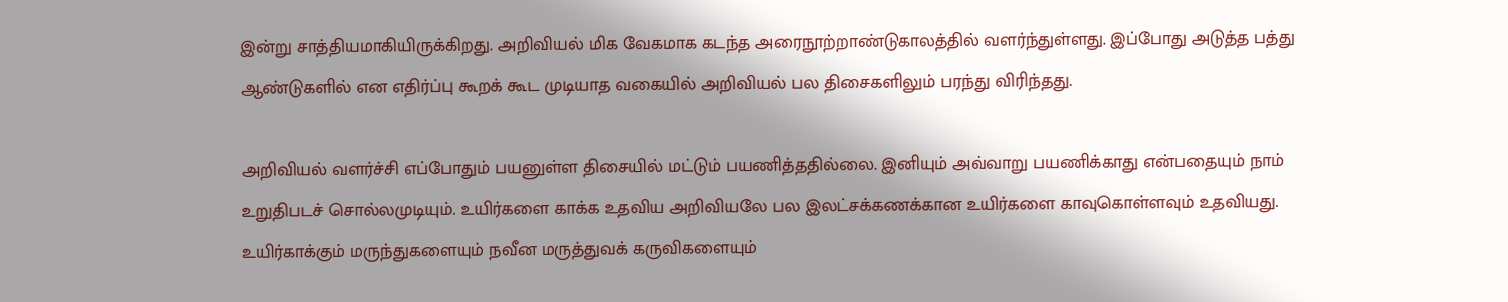இன்று சாத்தியமாகியிருக்கிறது. அறிவியல் மிக வேகமாக கடந்த அரைநூற்றாண்டுகாலத்தில் வளர்ந்துள்ளது. இப்போது அடுத்த பத்து ஆண்டுகளில் என எதிர்ப்பு கூறக் கூட முடியாத வகையில் அறிவியல் பல திசைகளிலும் பரந்து விரிந்தது.

அறிவியல் வளர்ச்சி எப்போதும் பயனுள்ள திசையில் மட்டும் பயணித்ததில்லை. இனியும் அவ்வாறு பயணிக்காது என்பதையும் நாம் உறுதிபடச் சொல்லமுடியும். உயிர்களை காக்க உதவிய அறிவியலே பல இலட்சக்கணக்கான உயிர்களை காவுகொள்ளவும் உதவியது. உயிர்காக்கும் மருந்துகளையும் நவீன மருத்துவக் கருவிகளையும்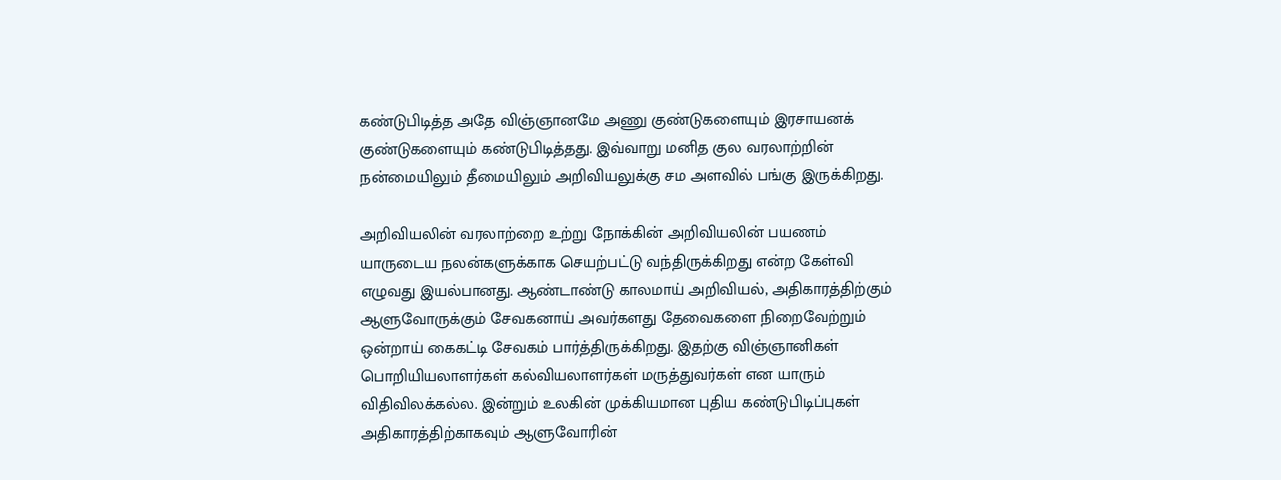கண்டுபிடித்த அதே விஞ்ஞானமே அணு குண்டுகளையும் இரசாயனக் குண்டுகளையும் கண்டுபிடித்தது. இவ்வாறு மனித குல வரலாற்றின் நன்மையிலும் தீமையிலும் அறிவியலுக்கு சம அளவில் பங்கு இருக்கிறது.

அறிவியலின் வரலாற்றை உற்று நோக்கின் அறிவியலின் பயணம் யாருடைய நலன்களுக்காக செயற்பட்டு வந்திருக்கிறது என்ற கேள்வி எழுவது இயல்பானது. ஆண்டாண்டு காலமாய் அறிவியல், அதிகாரத்திற்கும் ஆளுவோருக்கும் சேவகனாய் அவர்களது தேவைகளை நிறைவேற்றும் ஒன்றாய் கைகட்டி சேவகம் பார்த்திருக்கிறது. இதற்கு விஞ்ஞானிகள் பொறியியலாளர்கள் கல்வியலாளர்கள் மருத்துவர்கள் என யாரும் விதிவிலக்கல்ல. இன்றும் உலகின் முக்கியமான புதிய கண்டுபிடிப்புகள் அதிகாரத்திற்காகவும் ஆளுவோரின்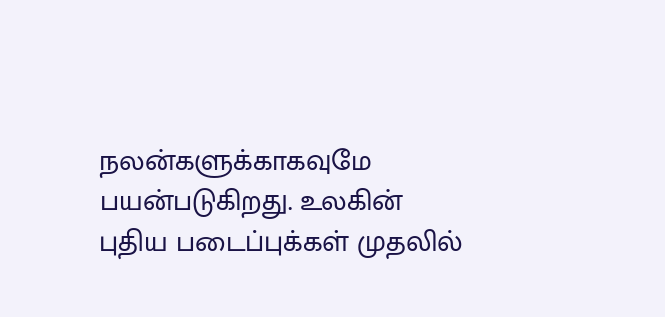நலன்களுக்காகவுமே பயன்படுகிறது. உலகின் புதிய படைப்புக்கள் முதலில்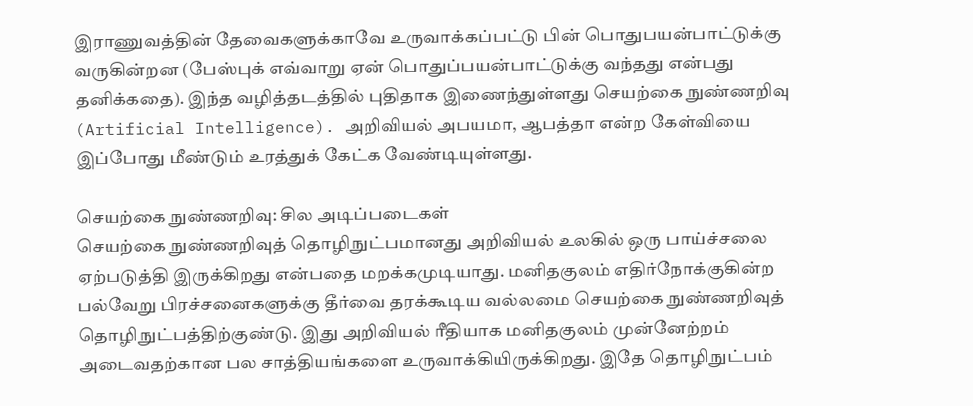இராணுவத்தின் தேவைகளுக்காவே உருவாக்கப்பட்டு பின் பொதுபயன்பாட்டுக்கு வருகின்றன (பேஸ்புக் எவ்வாறு ஏன் பொதுப்பயன்பாட்டுக்கு வந்தது என்பது தனிக்கதை). இந்த வழித்தடத்தில் புதிதாக இணைந்துள்ளது செயற்கை நுண்ணறிவு (Artificial Intelligence). அறிவியல் அபயமா, ஆபத்தா என்ற கேள்வியை இப்போது மீண்டும் உரத்துக் கேட்க வேண்டியுள்ளது.

செயற்கை நுண்ணறிவு: சில அடிப்படைகள்
செயற்கை நுண்ணறிவுத் தொழிநுட்பமானது அறிவியல் உலகில் ஒரு பாய்ச்சலை ஏற்படுத்தி இருக்கிறது என்பதை மறக்கமுடியாது. மனிதகுலம் எதிர்நோக்குகின்ற பல்வேறு பிரச்சனைகளுக்கு தீர்வை தரக்கூடிய வல்லமை செயற்கை நுண்ணறிவுத் தொழிநுட்பத்திற்குண்டு. இது அறிவியல் ரீதியாக மனிதகுலம் முன்னேற்றம் அடைவதற்கான பல சாத்தியங்களை உருவாக்கியிருக்கிறது. இதே தொழிநுட்பம்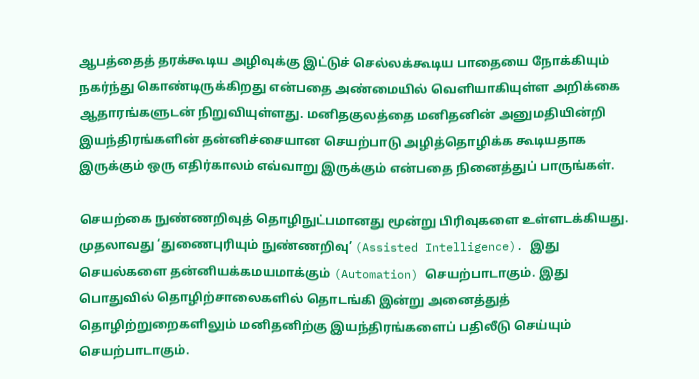ஆபத்தைத் தரக்கூடிய அழிவுக்கு இட்டுச் செல்லக்கூடிய பாதையை நோக்கியும் நகர்ந்து கொண்டிருக்கிறது என்பதை அண்மையில் வெளியாகியுள்ள அறிக்கை ஆதாரங்களுடன் நிறுவியுள்ளது. மனிதகுலத்தை மனிதனின் அனுமதியின்றி இயந்திரங்களின் தன்னிச்சையான செயற்பாடு அழித்தொழிக்க கூடியதாக இருக்கும் ஒரு எதிர்காலம் எவ்வாறு இருக்கும் என்பதை நினைத்துப் பாருங்கள்.

செயற்கை நுண்ணறிவுத் தொழிநுட்பமானது மூன்று பிரிவுகளை உள்ளடக்கியது. முதலாவது ‘துணைபுரியும் நுண்ணறிவு’ (Assisted Intelligence). இது செயல்களை தன்னியக்கமயமாக்கும் (Automation) செயற்பாடாகும். இது பொதுவில் தொழிற்சாலைகளில் தொடங்கி இன்று அனைத்துத் தொழிற்றுறைகளிலும் மனிதனிற்கு இயந்திரங்களைப் பதிலீடு செய்யும் செயற்பாடாகும்.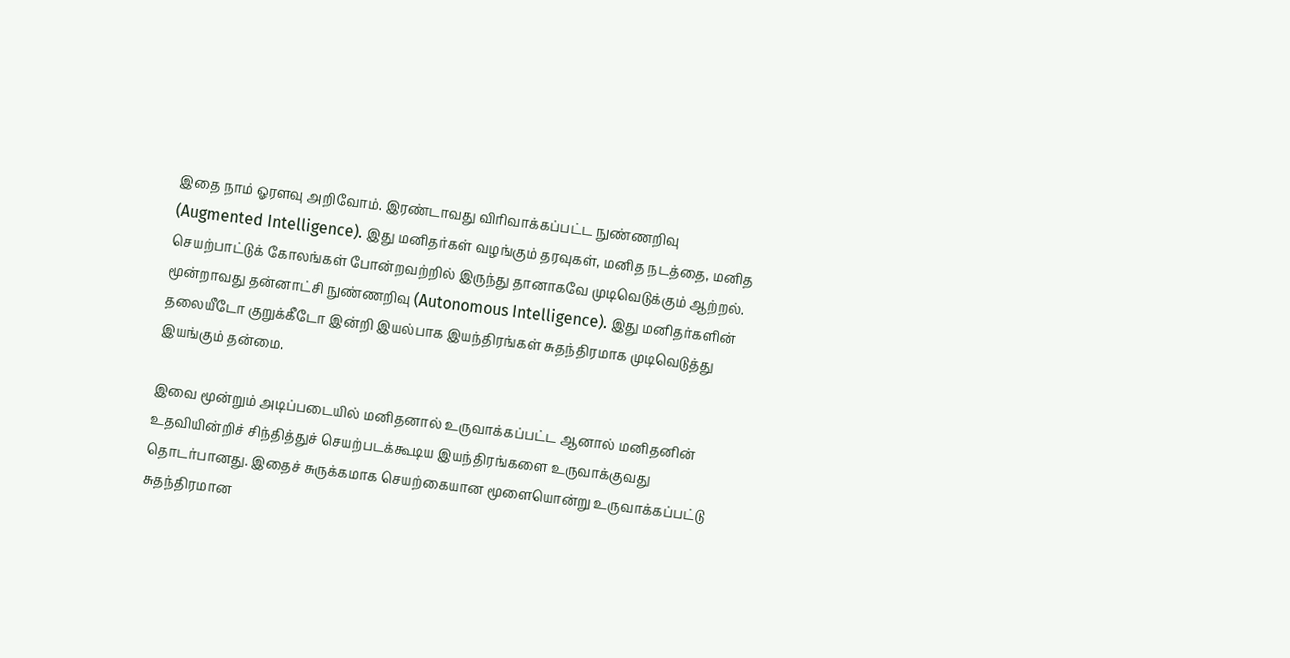இதை நாம் ஓரளவு அறிவோம். இரண்டாவது விரிவாக்கப்பட்ட நுண்ணறிவு (Augmented Intelligence). இது மனிதர்கள் வழங்கும் தரவுகள், மனித நடத்தை, மனித செயற்பாட்டுக் கோலங்கள் போன்றவற்றில் இருந்து தானாகவே முடிவெடுக்கும் ஆற்றல். மூன்றாவது தன்னாட்சி நுண்ணறிவு (Autonomous Intelligence). இது மனிதர்களின் தலையீடோ குறுக்கீடோ இன்றி இயல்பாக இயந்திரங்கள் சுதந்திரமாக முடிவெடுத்து இயங்கும் தன்மை.

இவை மூன்றும் அடிப்படையில் மனிதனால் உருவாக்கப்பட்ட ஆனால் மனிதனின் உதவியின்றிச் சிந்தித்துச் செயற்படக்கூடிய இயந்திரங்களை உருவாக்குவது தொடர்பானது. இதைச் சுருக்கமாக செயற்கையான மூளையொன்று உருவாக்கப்பட்டு சுதந்திரமான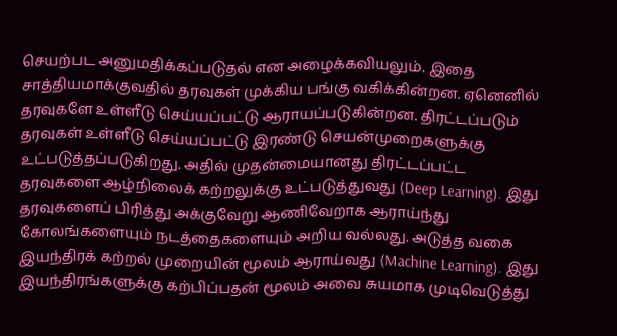செயற்பட அனுமதிக்கப்படுதல் என அழைக்கவியலும். இதை சாத்தியமாக்குவதில் தரவுகள் முக்கிய பங்கு வகிக்கின்றன. ஏனெனில் தரவுகளே உள்ளீடு செய்யப்பட்டு ஆராயப்படுகின்றன. திரட்டப்படும் தரவுகள் உள்ளீடு செய்யப்பட்டு இரண்டு செயன்முறைகளுக்கு உட்படுத்தப்படுகிறது. அதில் முதன்மையானது திரட்டப்பட்ட தரவுகளை ஆழ்நிலைக் கற்றலுக்கு உட்படுத்துவது (Deep Learning). இது தரவுகளைப் பிரித்து அக்குவேறு ஆணிவேறாக ஆராய்ந்து கோலங்களையும் நடத்தைகளையும் அறிய வல்லது. அடுத்த வகை இயந்திரக் கற்றல் முறையின் மூலம் ஆராய்வது (Machine Learning). இது இயந்திரங்களுக்கு கற்பிப்பதன் மூலம் அவை சுயமாக முடிவெடுத்து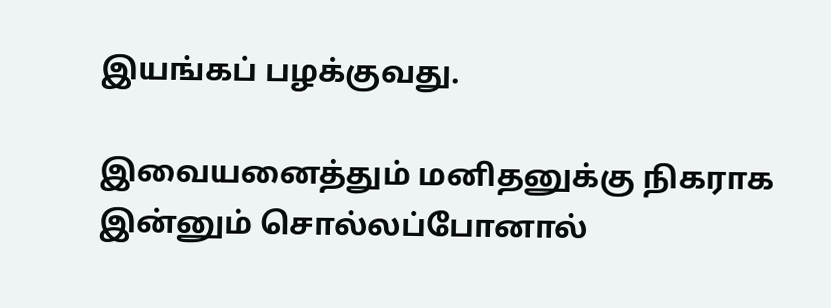இயங்கப் பழக்குவது.

இவையனைத்தும் மனிதனுக்கு நிகராக இன்னும் சொல்லப்போனால்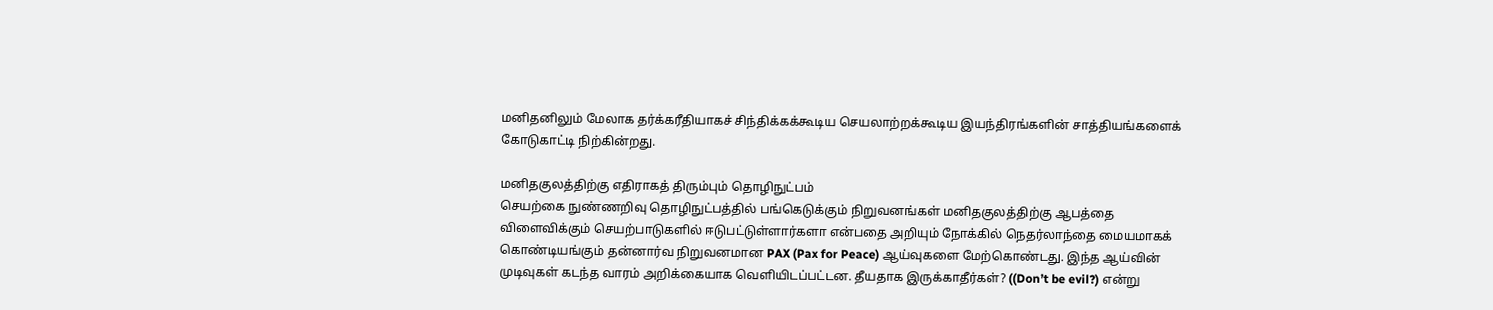மனிதனிலும் மேலாக தர்க்கரீதியாகச் சிந்திக்கக்கூடிய செயலாற்றக்கூடிய இயந்திரங்களின் சாத்தியங்களைக் கோடுகாட்டி நிற்கின்றது.

மனிதகுலத்திற்கு எதிராகத் திரும்பும் தொழிநுட்பம்
செயற்கை நுண்ணறிவு தொழிநுட்பத்தில் பங்கெடுக்கும் நிறுவனங்கள் மனிதகுலத்திற்கு ஆபத்தை விளைவிக்கும் செயற்பாடுகளில் ஈடுபட்டுள்ளார்களா என்பதை அறியும் நோக்கில் நெதர்லாந்தை மையமாகக் கொண்டியங்கும் தன்னார்வ நிறுவனமான PAX (Pax for Peace) ஆய்வுகளை மேற்கொண்டது. இந்த ஆய்வின் முடிவுகள் கடந்த வாரம் அறிக்கையாக வெளியிடப்பட்டன. தீயதாக இருக்காதீர்கள்? ((Don’t be evil?) என்று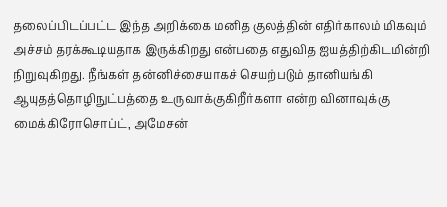தலைப்பிடப்பட்ட இந்த அறிக்கை மனித குலத்தின் எதிர்காலம் மிகவும் அச்சம் தரக்கூடியதாக இருக்கிறது என்பதை எதுவித ஐயத்திற்கிடமின்றி நிறுவுகிறது. நீங்கள் தன்னிச்சையாகச் செயற்படும் தானியங்கி ஆயுதத்தொழிநுட்பத்தை உருவாக்குகிறீர்களா என்ற வினாவுக்கு மைக்கிரோசொப்ட், அமேசன்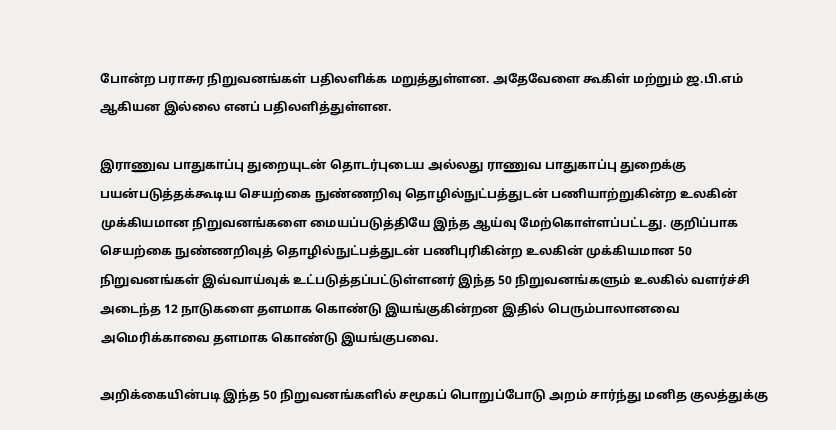போன்ற பராசுர நிறுவனங்கள் பதிலளிக்க மறுத்துள்ளன. அதேவேளை கூகிள் மற்றும் ஜ.பி.எம் ஆகியன இல்லை எனப் பதிலளித்துள்ளன.

இராணுவ பாதுகாப்பு துறையுடன் தொடர்புடைய அல்லது ராணுவ பாதுகாப்பு துறைக்கு பயன்படுத்தக்கூடிய செயற்கை நுண்ணறிவு தொழில்நுட்பத்துடன் பணியாற்றுகின்ற உலகின் முக்கியமான நிறுவனங்களை மையப்படுத்தியே இந்த ஆய்வு மேற்கொள்ளப்பட்டது. குறிப்பாக செயற்கை நுண்ணறிவுத் தொழில்நுட்பத்துடன் பணிபுரிகின்ற உலகின் முக்கியமான 50 நிறுவனங்கள் இவ்வாய்வுக் உட்படுத்தப்பட்டுள்ளனர் இந்த 50 நிறுவனங்களும் உலகில் வளர்ச்சி அடைந்த 12 நாடுகளை தளமாக கொண்டு இயங்குகின்றன இதில் பெரும்பாலானவை அமெரிக்காவை தளமாக கொண்டு இயங்குபவை.

அறிக்கையின்படி இந்த 50 நிறுவனங்களில் சமூகப் பொறுப்போடு அறம் சார்ந்து மனித குலத்துக்கு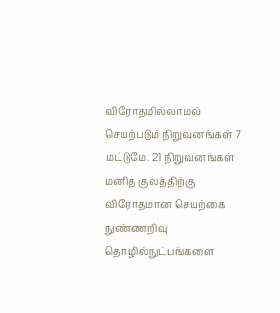விரோதமில்லாமல் செயற்படும் நிறுவனங்கள் 7 மட்டுமே. 21 நிறுவனங்கள் மனித குலத்திற்கு விரோதமான செயற்கை நுண்ணறிவு தொழில்நுட்பங்களை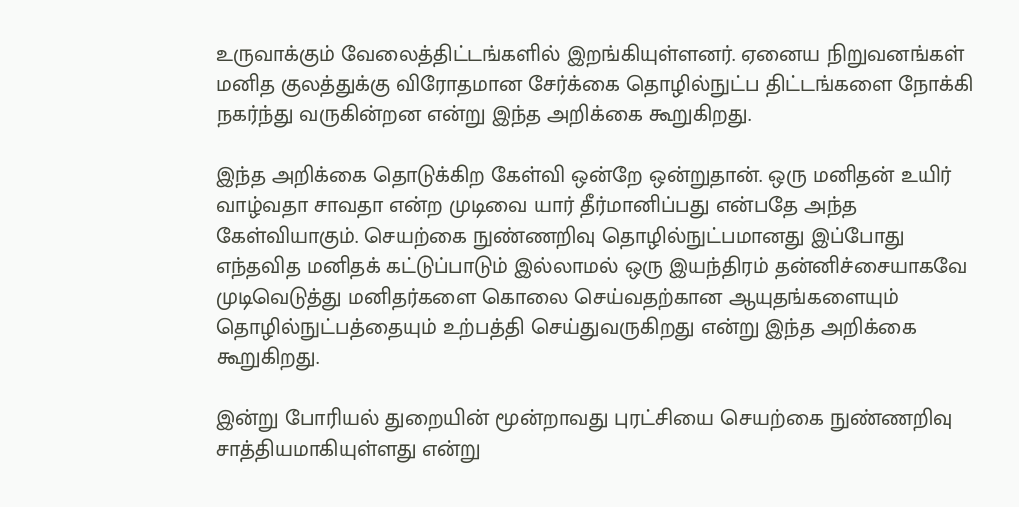உருவாக்கும் வேலைத்திட்டங்களில் இறங்கியுள்ளனர். ஏனைய நிறுவனங்கள் மனித குலத்துக்கு விரோதமான சேர்க்கை தொழில்நுட்ப திட்டங்களை நோக்கி நகர்ந்து வருகின்றன என்று இந்த அறிக்கை கூறுகிறது.

இந்த அறிக்கை தொடுக்கிற கேள்வி ஒன்றே ஒன்றுதான். ஒரு மனிதன் உயிர் வாழ்வதா சாவதா என்ற முடிவை யார் தீர்மானிப்பது என்பதே அந்த கேள்வியாகும். செயற்கை நுண்ணறிவு தொழில்நுட்பமானது இப்போது எந்தவித மனிதக் கட்டுப்பாடும் இல்லாமல் ஒரு இயந்திரம் தன்னிச்சையாகவே முடிவெடுத்து மனிதர்களை கொலை செய்வதற்கான ஆயுதங்களையும் தொழில்நுட்பத்தையும் உற்பத்தி செய்துவருகிறது என்று இந்த அறிக்கை கூறுகிறது.

இன்று போரியல் துறையின் மூன்றாவது புரட்சியை செயற்கை நுண்ணறிவு சாத்தியமாகியுள்ளது என்று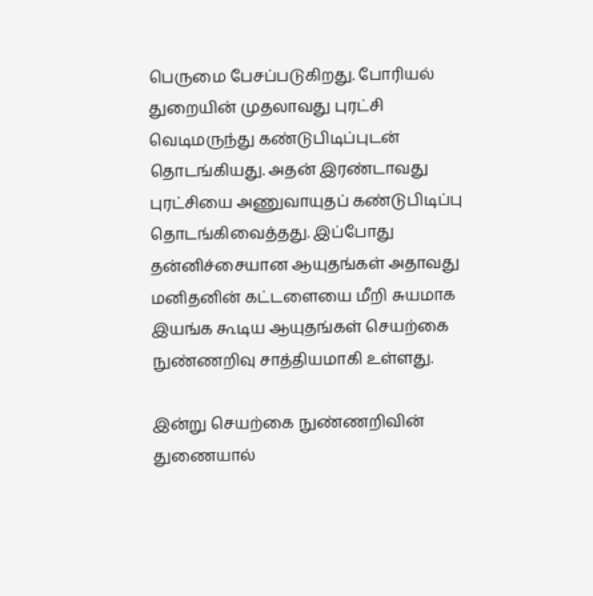பெருமை பேசப்படுகிறது. போரியல் துறையின் முதலாவது புரட்சி வெடிமருந்து கண்டுபிடிப்புடன் தொடங்கியது. அதன் இரண்டாவது புரட்சியை அணுவாயுதப் கண்டுபிடிப்பு தொடங்கிவைத்தது. இப்போது தன்னிச்சையான ஆயுதங்கள் அதாவது மனிதனின் கட்டளையை மீறி சுயமாக இயங்க கூடிய ஆயுதங்கள் செயற்கை நுண்ணறிவு சாத்தியமாகி உள்ளது.

இன்று செயற்கை நுண்ணறிவின் துணையால்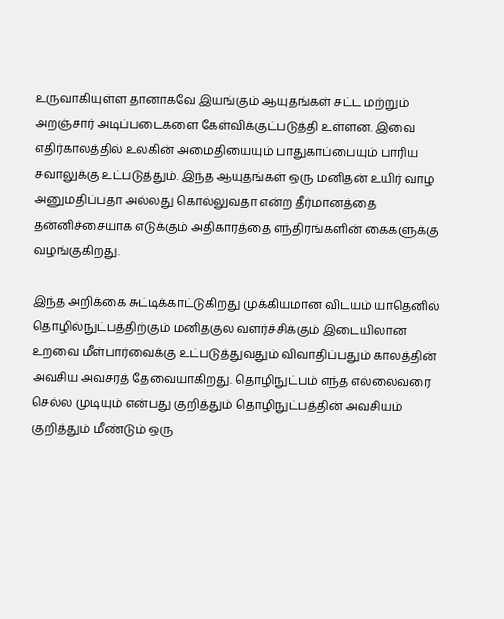உருவாகியுள்ள தானாகவே இயங்கும் ஆயுதங்கள் சட்ட மற்றும் அறஞ்சார் அடிப்படைகளை கேள்விக்குட்படுத்தி உள்ளன. இவை எதிர்காலத்தில் உலகின் அமைதியையும் பாதுகாப்பையும் பாரிய சவாலுக்கு உட்படுத்தும். இந்த ஆயுதங்கள் ஒரு மனிதன் உயிர் வாழ அனுமதிப்பதா அல்லது கொல்லுவதா என்ற தீர்மானத்தை தன்னிச்சையாக எடுக்கும் அதிகாரத்தை எந்திரங்களின் கைகளுக்கு வழங்குகிறது.

இந்த அறிக்கை சுட்டிக்காட்டுகிறது முக்கியமான விடயம் யாதெனில் தொழில்நுட்பத்திற்கும் மனிதகுல வளர்ச்சிக்கும் இடையிலான உறவை மீள்பார்வைக்கு உட்படுத்துவதும் விவாதிப்பதும் காலத்தின் அவசிய அவசரத் தேவையாகிறது. தொழிநுட்பம் எந்த எல்லைவரை செல்ல முடியும் என்பது குறித்தும் தொழிநுட்பத்தின் அவசியம் குறித்தும் மீண்டும் ஒரு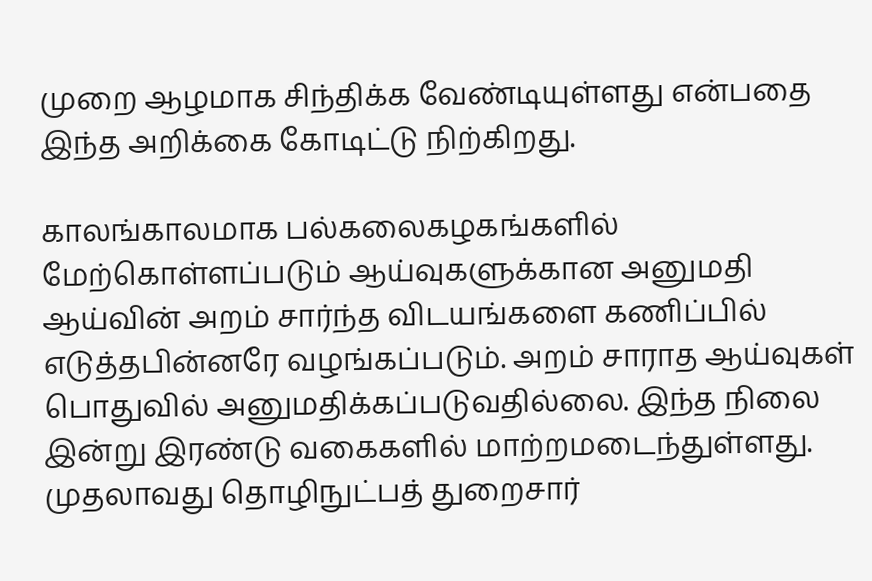முறை ஆழமாக சிந்திக்க வேண்டியுள்ளது என்பதை இந்த அறிக்கை கோடிட்டு நிற்கிறது.

காலங்காலமாக பல்கலைகழகங்களில் மேற்கொள்ளப்படும் ஆய்வுகளுக்கான அனுமதி ஆய்வின் அறம் சார்ந்த விடயங்களை கணிப்பில் எடுத்தபின்னரே வழங்கப்படும். அறம் சாராத ஆய்வுகள் பொதுவில் அனுமதிக்கப்படுவதில்லை. இந்த நிலை இன்று இரண்டு வகைகளில் மாற்றமடைந்துள்ளது. முதலாவது தொழிநுட்பத் துறைசார்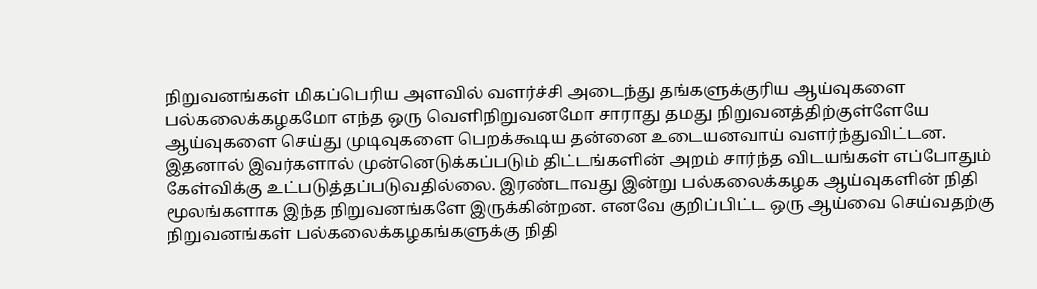நிறுவனங்கள் மிகப்பெரிய அளவில் வளர்ச்சி அடைந்து தங்களுக்குரிய ஆய்வுகளை பல்கலைக்கழகமோ எந்த ஒரு வெளிநிறுவனமோ சாராது தமது நிறுவனத்திற்குள்ளேயே ஆய்வுகளை செய்து முடிவுகளை பெறக்கூடிய தன்னை உடையனவாய் வளர்ந்துவிட்டன. இதனால் இவர்களால் முன்னெடுக்கப்படும் திட்டங்களின் அறம் சார்ந்த விடயங்கள் எப்போதும் கேள்விக்கு உட்படுத்தப்படுவதில்லை. இரண்டாவது இன்று பல்கலைக்கழக ஆய்வுகளின் நிதி மூலங்களாக இந்த நிறுவனங்களே இருக்கின்றன. எனவே குறிப்பிட்ட ஒரு ஆய்வை செய்வதற்கு நிறுவனங்கள் பல்கலைக்கழகங்களுக்கு நிதி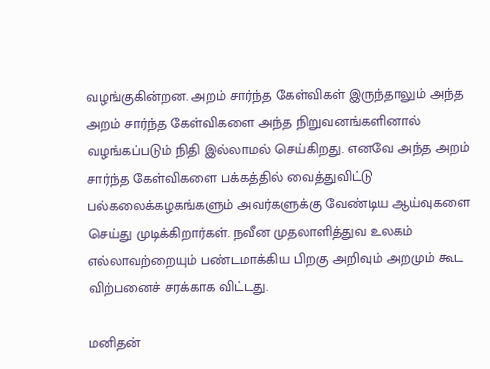வழங்குகின்றன. அறம் சார்ந்த கேள்விகள் இருந்தாலும் அந்த அறம் சார்ந்த கேள்விகளை அந்த நிறுவனங்களினால் வழங்கப்படும் நிதி இல்லாமல் செய்கிறது. எனவே அந்த அறம் சார்ந்த கேள்விகளை பக்கத்தில் வைத்துவிட்டு பல்கலைக்கழகங்களும் அவர்களுக்கு வேண்டிய ஆய்வுகளை செய்து முடிக்கிறார்கள். நவீன முதலாளித்துவ உலகம் எல்லாவற்றையும் பண்டமாக்கிய பிறகு அறிவும் அறமும் கூட விற்பனைச் சரக்காக விட்டது.

மனிதன்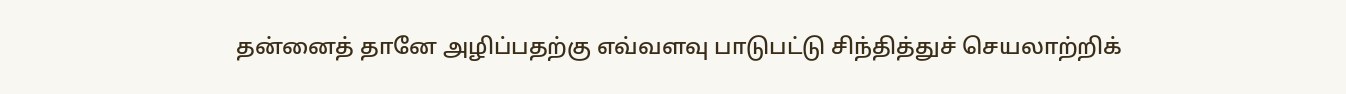தன்னைத் தானே அழிப்பதற்கு எவ்வளவு பாடுபட்டு சிந்தித்துச் செயலாற்றிக்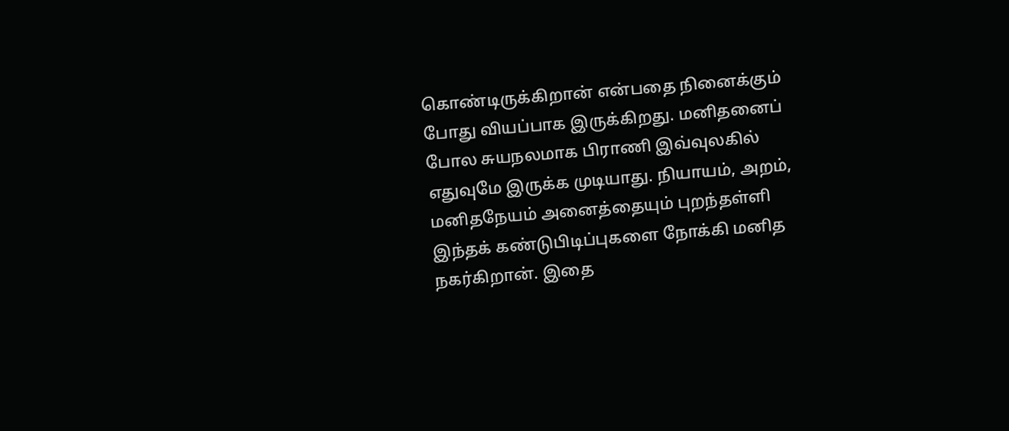கொண்டிருக்கிறான் என்பதை நினைக்கும் போது வியப்பாக இருக்கிறது. மனிதனைப் போல சுயநலமாக பிராணி இவ்வுலகில் எதுவுமே இருக்க முடியாது. நியாயம், அறம், மனிதநேயம் அனைத்தையும் புறந்தள்ளி இந்தக் கண்டுபிடிப்புகளை நோக்கி மனித நகர்கிறான். இதை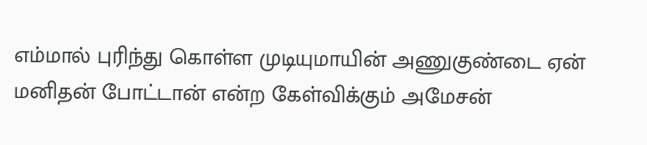எம்மால் புரிந்து கொள்ள முடியுமாயின் அணுகுண்டை ஏன் மனிதன் போட்டான் என்ற கேள்விக்கும் அமேசன்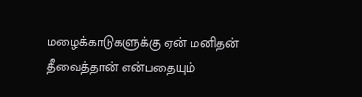மழைக்காடுகளுக்கு ஏன் மனிதன் தீவைத்தான் என்பதையும்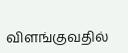விளங்குவதில்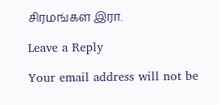சிரமங்கள் இரா.

Leave a Reply

Your email address will not be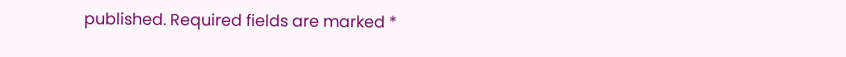published. Required fields are marked *